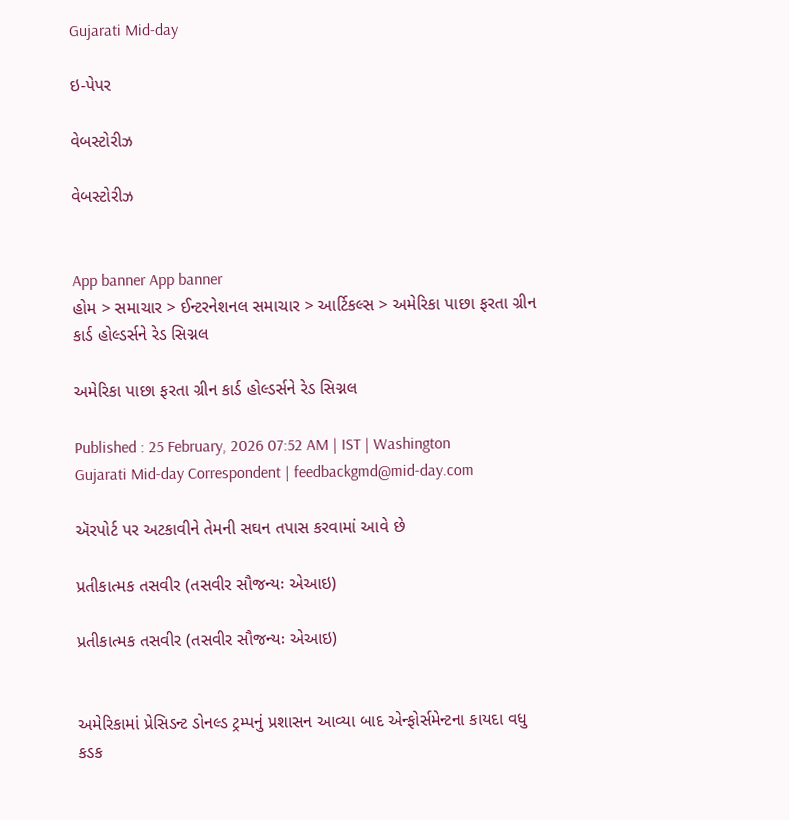Gujarati Mid-day

ઇ-પેપર

વેબસ્ટોરીઝ

વેબસ્ટોરીઝ


App banner App banner
હોમ > સમાચાર > ઈન્ટરનેશનલ સમાચાર > આર્ટિકલ્સ > અમેરિકા પાછા ફરતા ગ્રીન કાર્ડ હોલ્ડર્સને રેડ સિગ્નલ

અમેરિકા પાછા ફરતા ગ્રીન કાર્ડ હોલ્ડર્સને રેડ સિગ્નલ

Published : 25 February, 2026 07:52 AM | IST | Washington
Gujarati Mid-day Correspondent | feedbackgmd@mid-day.com

ઍરપોર્ટ પર અટકાવીને તેમની સઘન તપાસ કરવામાં આવે છે

પ્રતીકાત્મક તસવીર (તસવીર સૌજન્યઃ એઆઇ)

પ્રતીકાત્મક તસવીર (તસવીર સૌજન્યઃ એઆઇ)


અમેરિકામાં પ્રેસિડન્ટ ડોનલ્ડ ટ્રમ્પનું પ્રશાસન આવ્યા બાદ એન્ફોર્સમેન્ટના કાયદા વધુ કડક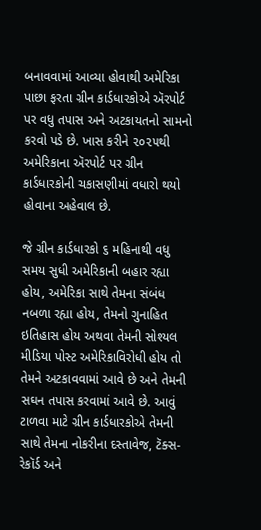બનાવવામાં આવ્યા હોવાથી અમેરિકા પાછા ફરતા ગ્રીન કાર્ડધારકોએ ઍરપોર્ટ પર વધુ તપાસ અને અટકાયતનો સામનો કરવો પડે છે. ખાસ કરીને ૨૦૨૫થી અમેરિકાના ઍરપોર્ટ પર ગ્રીન કાર્ડધારકોની ચકાસણીમાં વધારો થયો હોવાના અહેવાલ છે.

જે ગ્રીન કાર્ડધારકો ૬ મહિનાથી વધુ સમય સુધી અમેરિકાની બહાર રહ્યા હોય, અમેરિકા સાથે તેમના સંબંધ નબળા રહ્યા હોય, તેમનો ગુનાહિત ઇતિહાસ હોય અથવા તેમની સોશ્યલ મીડિયા પોસ્ટ અમેરિકાવિરોધી હોય તો તેમને અટકાવવામાં આવે છે અને તેમની સઘન તપાસ કરવામાં આવે છે. આવું ટાળવા માટે ગ્રીન કાર્ડધારકોએ તેમની સાથે તેમના નોકરીના દસ્તાવેજ, ટૅક્સ-રેકૉર્ડ અને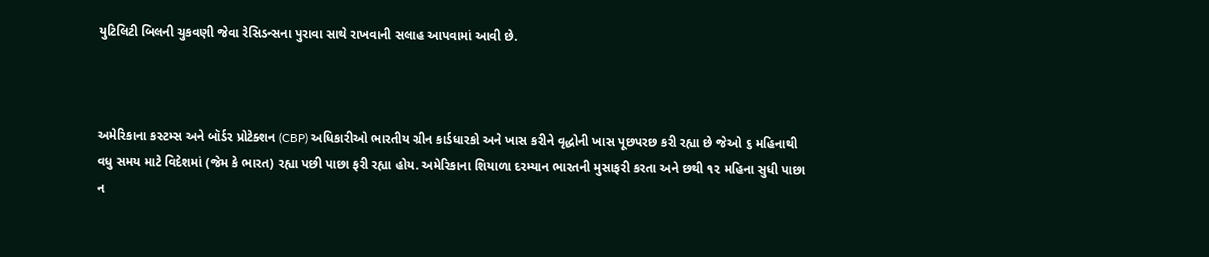યુટિલિટી બિલની ચુકવણી જેવા રેસિડન્સના પુરાવા સાથે રાખવાની સલાહ આપવામાં આવી છે.



અમેરિકાના કસ્ટમ્સ અને બૉર્ડર પ્રોટેક્શન (CBP) અધિકારીઓ ભારતીય ગ્રીન કાર્ડધારકો અને ખાસ કરીને વૃદ્ધોની ખાસ પૂછપરછ કરી રહ્યા છે જેઓ ૬ મહિનાથી વધુ સમય માટે વિદેશમાં (જેમ કે ભારત) રહ્યા પછી પાછા ફરી રહ્યા હોય. અમેરિકાના શિયાળા દરમ્યાન ભારતની મુસાફરી કરતા અને છથી ૧૨ મહિના સુધી પાછા ન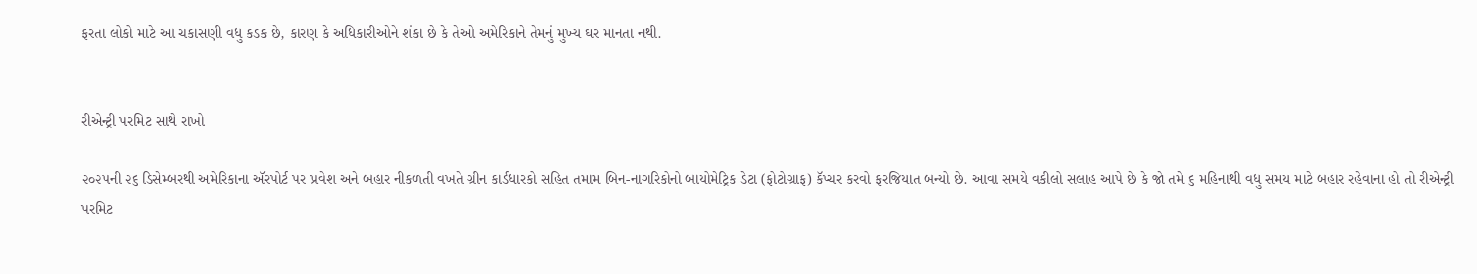ફરતા લોકો માટે આ ચકાસણી વધુ કડક છે, કારણ કે અધિકારીઓને શંકા છે કે તેઓ અમેરિકાને તેમનું મુખ્ય ઘર માનતા નથી.


રીએન્ટ્રી પરમિટ સાથે રાખો

૨૦૨૫ની ૨૬ ડિસેમ્બરથી અમેરિકાના ઍરપોર્ટ પર પ્રવેશ અને બહાર નીકળતી વખતે ગ્રીન કાર્ડધારકો સહિત તમામ બિન-નાગરિકોનો બાયોમેટ્રિક ડેટા (ફોટોગ્રાફ) કૅપ્ચર કરવો ફરજિયાત બન્યો છે. આવા સમયે વકીલો સલાહ આપે છે કે જો તમે ૬ મહિનાથી વધુ સમય માટે બહાર રહેવાના હો તો રીએન્ટ્રી પરમિટ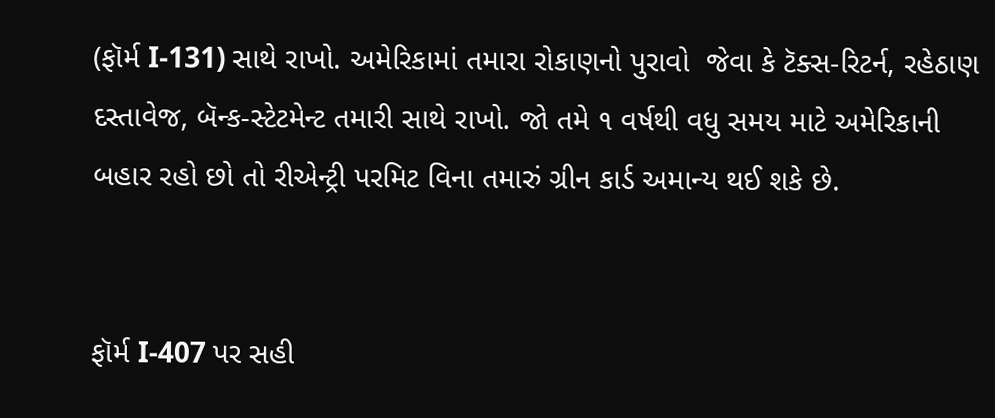(ફૉર્મ I-131) સાથે રાખો. અમેરિકામાં તમારા રોકાણનો પુરાવો  જેવા કે ટૅક્સ-રિટર્ન, રહેઠાણ દસ્તાવેજ, બૅન્ક-સ્ટેટમેન્ટ તમારી સાથે રાખો. જો તમે ૧ વર્ષથી વધુ સમય માટે અમેરિકાની બહાર રહો છો તો રીએન્ટ્રી પરમિટ વિના તમારું ગ્રીન કાર્ડ અમાન્ય થઈ શકે છે.


ફૉર્મ I-407 પર સહી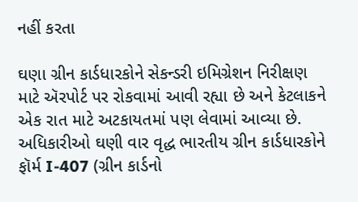નહીં કરતા

ઘણા ગ્રીન કાર્ડધારકોને સેકન્ડરી ઇમિગ્રેશન નિરીક્ષણ માટે ઍરપોર્ટ પર રોકવામાં આવી રહ્યા છે અને કેટલાકને એક રાત માટે અટકાયતમાં પણ લેવામાં આવ્યા છે. અધિકારીઓ ઘણી વાર વૃદ્ધ ભારતીય ગ્રીન કાર્ડધારકોને ફૉર્મ I-407 (ગ્રીન કાર્ડનો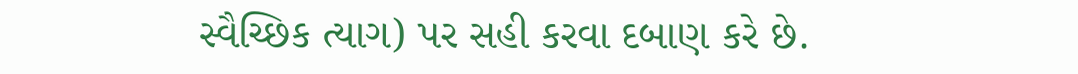સ્વૈચ્છિક ત્યાગ) પર સહી કરવા દબાણ કરે છે.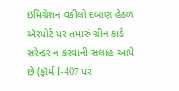ઇમિગ્રેશન વકીલો દબાણ હેઠળ ઍરપોર્ટ પર તમારું ગ્રીન કાર્ડ સરેન્ડર ન કરવાની સલાહ આપે છે (ફૉર્મ I-407 પર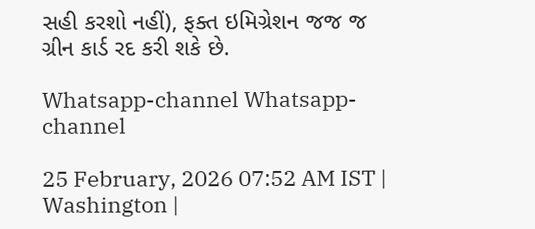સહી કરશો નહીં), ફક્ત ઇમિગ્રેશન જજ જ ગ્રીન કાર્ડ રદ કરી શકે છે.

Whatsapp-channel Whatsapp-channel

25 February, 2026 07:52 AM IST | Washington |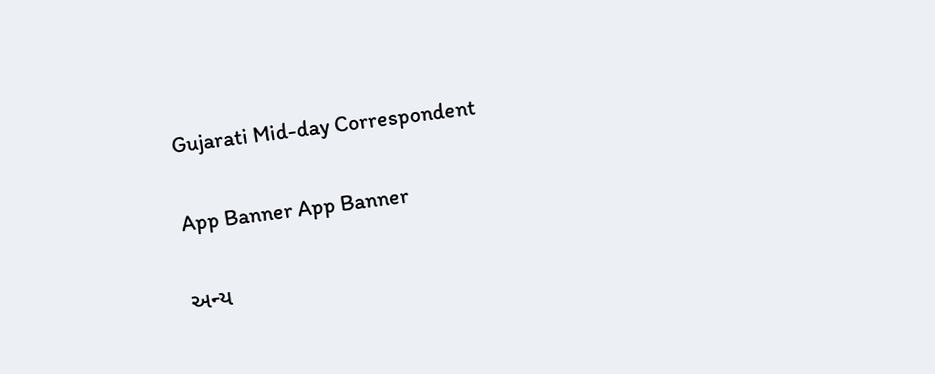Gujarati Mid-day Correspondent

App Banner App Banner

અન્ય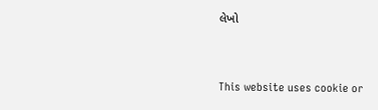લેખો


This website uses cookie or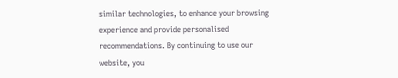similar technologies, to enhance your browsing experience and provide personalised recommendations. By continuing to use our website, you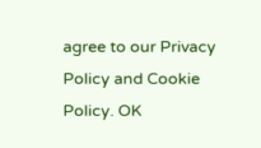agree to our Privacy Policy and Cookie Policy. OK